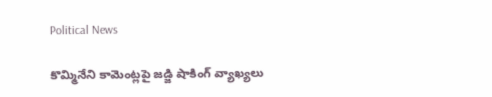Political News

కొమ్మినేని కామెంట్లపై జడ్జి షాకింగ్ వ్యాఖ్యలు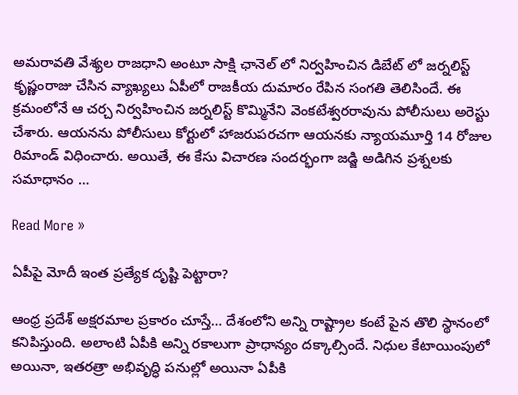అమరావతి వేశ్యల రాజధాని అంటూ సాక్షి ఛానెల్ లో నిర్వహించిన డిబేట్ లో జర్నలిస్ట్ కృష్ణంరాజు చేసిన వ్యాఖ్యలు ఏపీలో రాజకీయ దుమారం రేపిన సంగతి తెలిసిందే. ఈ క్రమంలోనే ఆ చర్చ నిర్వహించిన జర్నలిస్ట్ కొమ్మినేని వెంకటేశ్వరరావును పోలీసులు అరెస్టు చేశారు. ఆయనను పోలీసులు కోర్టులో హాజరుపరచగా ఆయనకు న్యాయమూర్తి 14 రోజుల రిమాండ్ విధించారు. అయితే, ఈ కేసు విచారణ సందర్భంగా జడ్జి అడిగిన ప్రశ్నలకు సమాధానం …

Read More »

ఏపీపై మోదీ ఇంత ప్రత్యేక దృష్టి పెట్టారా?

ఆంధ్ర ప్రదేశ్ అక్షరమాల ప్రకారం చూస్తే… దేశంలోని అన్ని రాష్ట్రాల కంటే పైన తొలి స్థానంలో కనిపిస్తుంది. అలాంటి ఏపీకి అన్ని రకాలుగా ప్రాధాన్యం దక్కాల్సిందే. నిధుల కేటాయింపులో అయినా, ఇతరత్రా అభివృద్ధి పనుల్లో అయినా ఏపీకి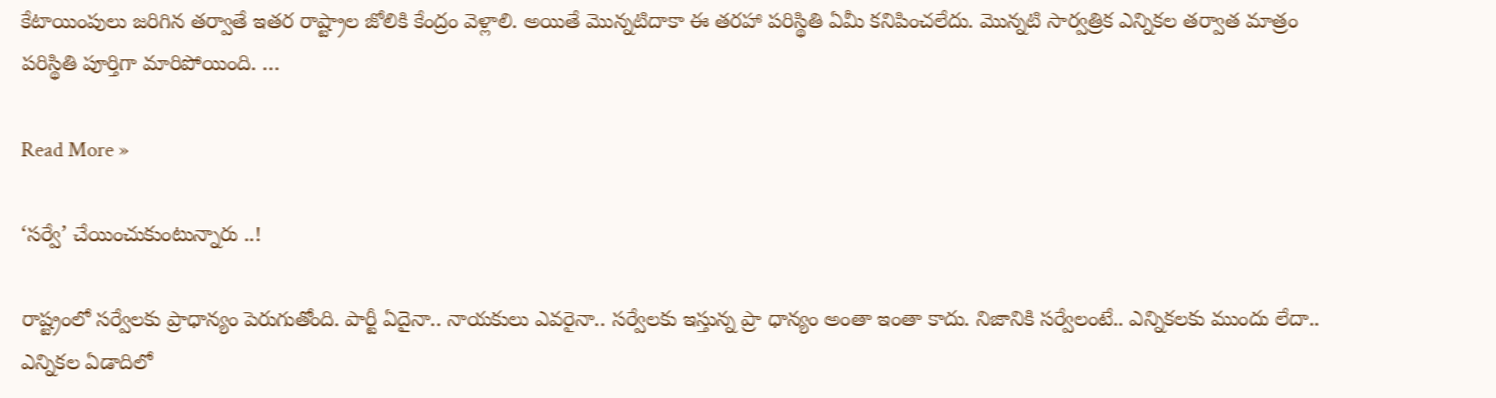కేటాయింపులు జరిగిన తర్వాతే ఇతర రాష్ట్రాల జోలికి కేంద్రం వెళ్లాలి. అయితే మొన్నటిదాకా ఈ తరహా పరిస్థితి ఏమీ కనిపించలేదు. మొన్నటి సార్వత్రిక ఎన్నికల తర్వాత మాత్రం పరిస్థితి పూర్తిగా మారిపోయింది. …

Read More »

‘స‌ర్వే’ చేయించుకుంటున్నారు ..!

రాష్ట్రంలో స‌ర్వేల‌కు ప్రాధాన్యం పెరుగుతోంది. పార్టీ ఏదైనా.. నాయ‌కులు ఎవ‌రైనా.. స‌ర్వేల‌కు ఇస్తున్న ప్రా ధాన్యం అంతా ఇంతా కాదు. నిజానికి స‌ర్వేలంటే.. ఎన్నిక‌ల‌కు ముందు లేదా.. ఎన్నిక‌ల ఏడాదిలో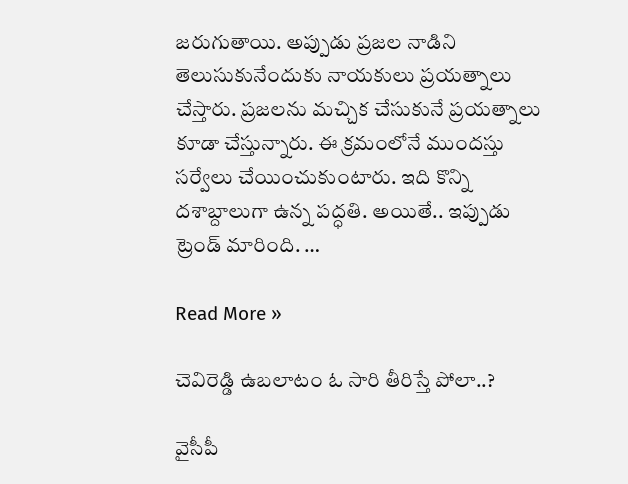జ‌రుగుతాయి. అప్పుడు ప్ర‌జ‌ల నాడిని తెలుసుకునేందుకు నాయ‌కులు ప్ర‌య‌త్నాలు చేస్తారు. ప్ర‌జ‌ల‌ను మ‌చ్చిక చేసుకునే ప్ర‌య‌త్నాలు కూడా చేస్తున్నారు. ఈ క్ర‌మంలోనే ముంద‌స్తు స‌ర్వేలు చేయించుకుంటారు. ఇది కొన్ని ద‌శాబ్దాలుగా ఉన్న ప‌ద్ధ‌తి. అయితే.. ఇప్పుడు ట్రెండ్ మారింది. …

Read More »

చెవిరెడ్డి ఉబలాటం ఓ సారి తీరిస్తే పోలా..?

వైసీపీ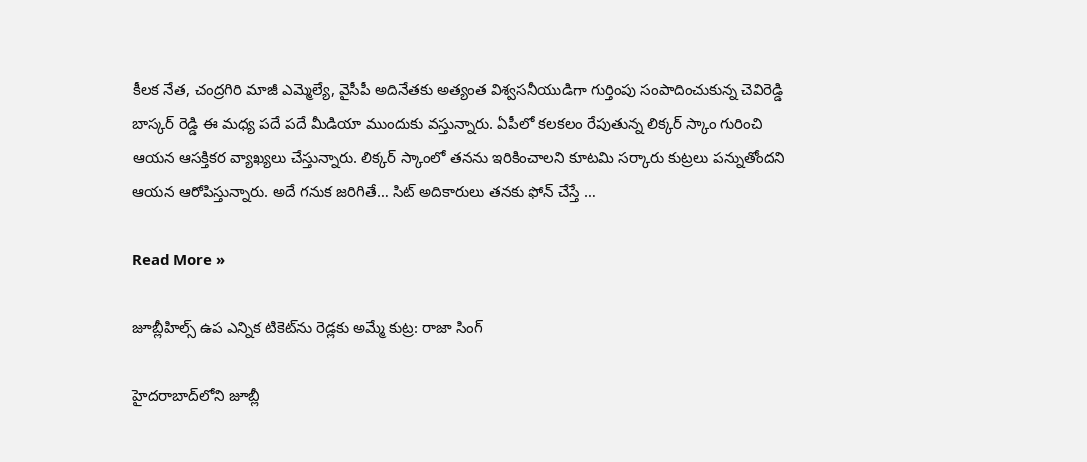కీలక నేత, చంద్రగిరి మాజీ ఎమ్మెల్యే, వైసీపీ అదినేతకు అత్యంత విశ్వసనీయుడిగా గుర్తింపు సంపాదించుకున్న చెవిరెడ్డి బాస్కర్ రెడ్డి ఈ మధ్య పదే పదే మీడియా ముందుకు వస్తున్నారు. ఏపీలో కలకలం రేపుతున్న లిక్కర్ స్కాం గురించి ఆయన ఆసక్తికర వ్యాఖ్యలు చేస్తున్నారు. లిక్కర్ స్కాంలో తనను ఇరికించాలని కూటమి సర్కారు కుట్రలు పన్నుతోందని ఆయన ఆరోపిస్తున్నారు. అదే గనుక జరిగితే… సిట్ అదికారులు తనకు ఫోన్ చేస్తే …

Read More »

జూబ్లీహిల్స్ ఉప ఎన్నిక టికెట్‌ను రెడ్ల‌కు అమ్మే కుట్ర‌: రాజా సింగ్

హైద‌రాబాద్‌లోని జూబ్లీ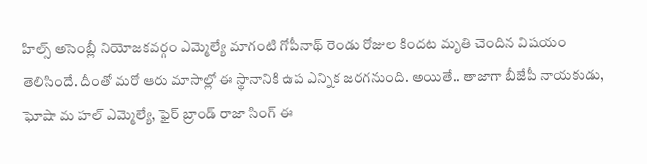హిల్స్ అసెంబ్లీ నియోజ‌క‌వ‌ర్గం ఎమ్మెల్యే మాగంటి గోపీనాథ్ రెండు రోజుల కింద‌ట మృతి చెందిన విష‌యం తెలిసిందే. దీంతో మ‌రో ఆరు మాసాల్లో ఈ స్థానానికి ఉప ఎన్నిక జ‌ర‌గ‌నుంది. అయితే.. తాజాగా బీజేపీ నాయ‌కుడు, ఘోషా మ హ‌ల్ ఎమ్మెల్యే, ఫైర్ బ్రాండ్ రాజా సింగ్ ఈ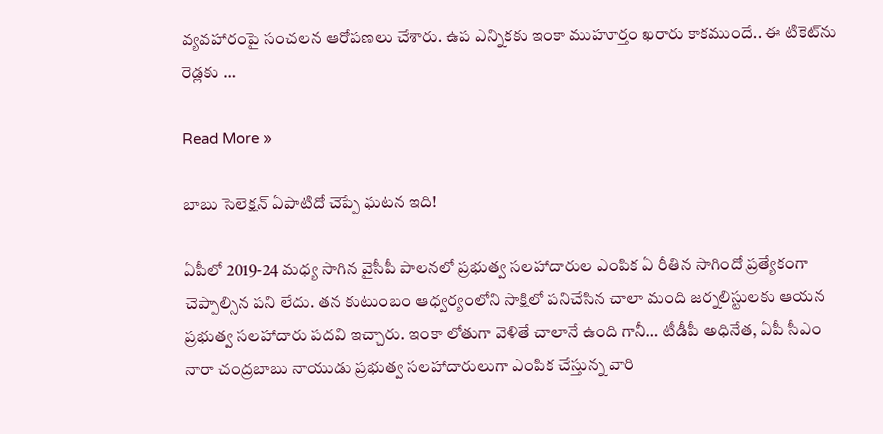వ్య‌వ‌హారంపై సంచ‌ల‌న ఆరోప‌ణ‌లు చేశారు. ఉప ఎన్నిక‌కు ఇంకా ముహూర్తం ఖ‌రారు కాక‌ముందే.. ఈ టికెట్‌ను రెడ్ల‌కు …

Read More »

బాబు సెలెక్షన్ ఏపాటిదో చెప్పే ఘటన ఇది!

ఏపీలో 2019-24 మధ్య సాగిన వైసీపీ పాలనలో ప్రభుత్వ సలహాదారుల ఎంపిక ఏ రీతిన సాగిందో ప్రత్యేకంగా చెప్పాల్సిన పని లేదు. తన కుటుంబం ఆధ్వర్యంలోని సాక్షిలో పనిచేసిన చాలా మంది జర్నలిస్టులకు ఆయన ప్రభుత్వ సలహాదారు పదవి ఇచ్చారు. ఇంకా లోతుగా వెళితే చాలానే ఉంది గానీ… టీడీపీ అధినేత, ఏపీ సీఎం నారా చంద్రబాబు నాయుడు ప్రభుత్వ సలహాదారులుగా ఎంపిక చేస్తున్న వారి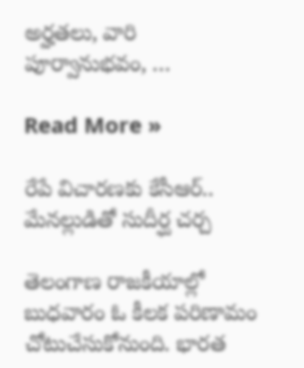అర్హతలు, వారి పూర్వానుభవం, …

Read More »

రేపే విచారణకు కేసీఆర్.. మేనల్లుడితో సుదీర్ఘ చర్చ

తెలంగాణ రాజకీయాల్లో బుధవారం ఓ కీలక పరిణామం చోటుచేసుకోనుంది. భారత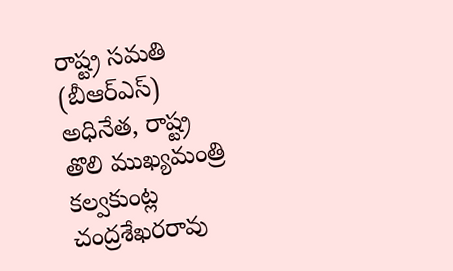రాష్ట్ర సమతి (బీఆర్ఎస్) అధినేత, రాష్ట్ర తొలి ముఖ్యమంత్రి కల్వకుంట్ల చంద్రశేఖరరావు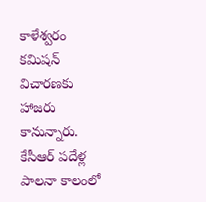కాళేశ్వరం కమిషన్ విచారణకు హాజరు కానున్నారు. కేసీఆర్ పదేళ్ల పాలనా కాలంలో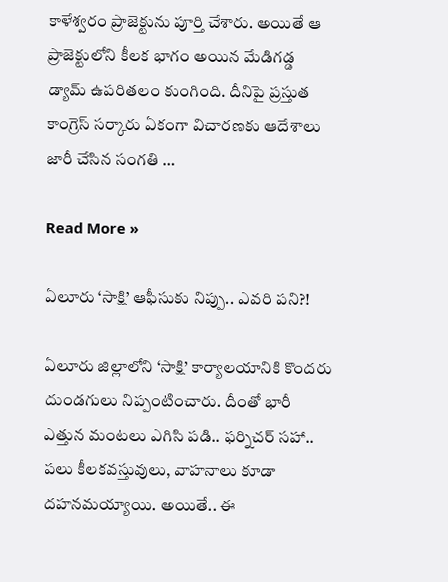కాళేశ్వరం ప్రాజెక్టును పూర్తి చేశారు. అయితే ఆ ప్రాజెక్టులోని కీలక భాగం అయిన మేడిగడ్డ డ్యామ్ ఉపరితలం కుంగింది. దీనిపై ప్రస్తుత కాంగ్రెస్ సర్కారు ఏకంగా విచారణకు ఆదేశాలు జారీ చేసిన సంగతి …

Read More »

ఏలూరు ‘సాక్షి’ ఆఫీసుకు నిప్పు.. ఎవ‌రి ప‌ని?!

ఏలూరు జిల్లాలోని ‘సాక్షి’ కార్యాల‌యానికి కొంద‌రు దుండ‌గులు నిప్పంటించారు. దీంతో భారీ ఎత్తున మంటలు ఎగిసి ప‌డి.. ఫ‌ర్నిచ‌ర్ స‌హా.. ప‌లు కీల‌కవ‌స్తువులు, వాహ‌నాలు కూడా ద‌హ‌నమ‌య్యాయి. అయితే.. ఈ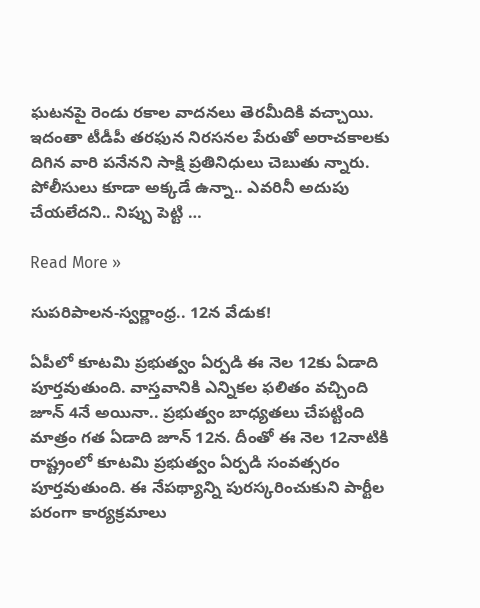ఘ‌ట‌న‌పై రెండు ర‌కాల వాద‌న‌లు తెర‌మీదికి వ‌చ్చాయి. ఇదంతా టీడీపీ త‌ర‌ఫున నిర‌స‌న‌ల పేరుతో అరాచ‌కాల‌కు దిగిన వారి ప‌నేన‌ని సాక్షి ప్ర‌తినిధులు చెబుతు న్నారు. పోలీసులు కూడా అక్క‌డే ఉన్నా.. ఎవ‌రినీ అదుపు చేయ‌లేద‌ని.. నిప్పు పెట్టి …

Read More »

సుప‌రిపాల‌న‌-స్వ‌ర్ణాంధ్ర‌.. 12న వేడుక‌!

ఏపీలో కూట‌మి ప్ర‌భుత్వం ఏర్ప‌డి ఈ నెల 12కు ఏడాది పూర్త‌వుతుంది. వాస్త‌వానికి ఎన్నిక‌ల ఫ‌లితం వ‌చ్చింది జూన్ 4నే అయినా.. ప్ర‌భుత్వం బాధ్య‌త‌లు చేప‌ట్టింది మాత్రం గ‌త ఏడాది జూన్ 12న. దీంతో ఈ నెల 12నాటికి రాష్ట్రంలో కూట‌మి ప్ర‌భుత్వం ఏర్ప‌డి సంవ‌త్స‌రం పూర్త‌వుతుంది. ఈ నేప‌థ్యాన్ని పుర‌స్క‌రించుకుని పార్టీల ప‌రంగా కార్య‌క్ర‌మాలు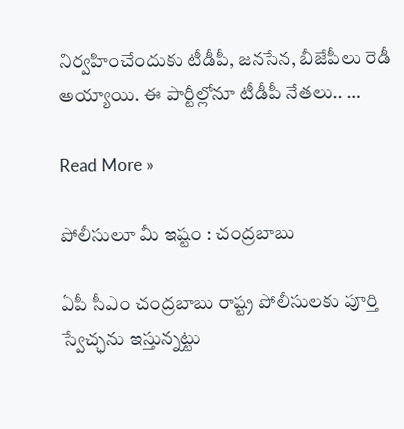నిర్వ‌హించేందుకు టీడీపీ, జ‌న‌సేన‌, బీజేపీలు రెడీ అయ్యాయి. ఈ పార్టీల్లోనూ టీడీపీ నేత‌లు.. …

Read More »

పోలీసులూ మీ ఇష్టం : చంద్ర‌బాబు

ఏపీ సీఎం చంద్ర‌బాబు రాష్ట్ర పోలీసుల‌కు పూర్తి స్వేచ్ఛ‌ను ఇస్తున్న‌ట్టు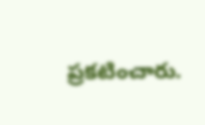ప్ర‌క‌టించారు.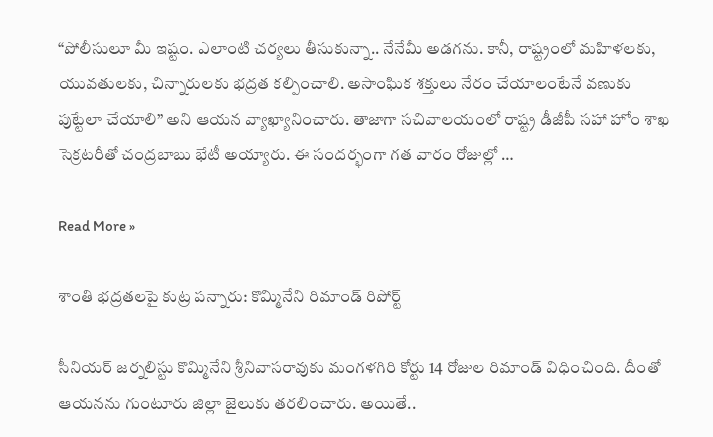“పోలీసులూ మీ ఇష్టం. ఎలాంటి చ‌ర్య‌లు తీసుకున్నా.. నేనేమీ అడ‌గ‌ను. కానీ, రాష్ట్రంలో మ‌హిళ‌ల‌కు, యువ‌తుల‌కు, చిన్నారుల‌కు భ‌ద్ర‌త క‌ల్పించాలి. అసాంఘిక శ‌క్తులు నేరం చేయాలంటేనే వ‌ణుకు పుట్టేలా చేయాలి” అని ఆయ‌న వ్యాఖ్యానించారు. తాజాగా స‌చివాల‌యంలో రాష్ట్ర డీజీపీ స‌హా హోం శాఖ సెక్ర‌ట‌రీతో చంద్ర‌బాబు భేటీ అయ్యారు. ఈ సంద‌ర్భంగా గ‌త వారం రోజుల్లో …

Read More »

శాంతి భ‌ద్ర‌త‌ల‌పై కుట్ర ప‌న్నారు: కొమ్మినేని రిమాండ్ రిపోర్ట్‌

సీనియ‌ర్ జ‌ర్న‌లిస్టు కొమ్మినేని శ్రీనివాస‌రావుకు మంగ‌ళ‌గిరి కోర్టు 14 రోజుల రిమాండ్ విధించింది. దీంతో ఆయ‌న‌ను గుంటూరు జిల్లా జైలుకు త‌ర‌లించారు. అయితే..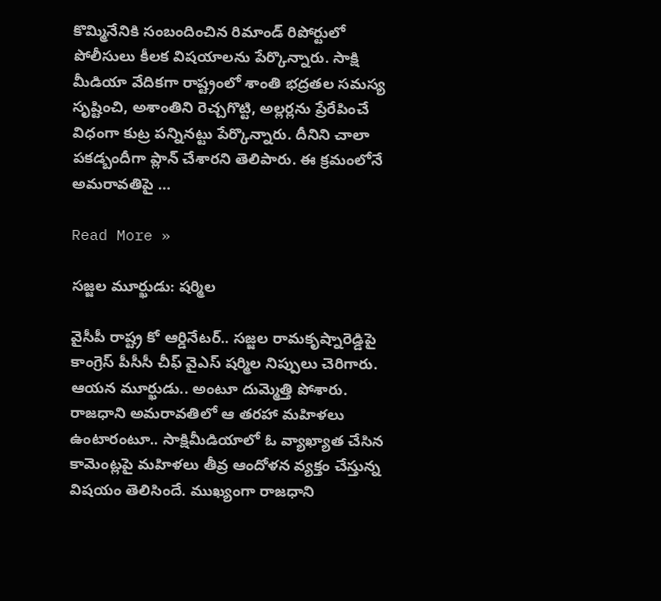కొమ్మినేనికి సంబందించిన రిమాండ్ రిపోర్టులో పోలీసులు కీల‌క విష‌యాల‌ను పేర్కొన్నారు. సాక్షి మీడియా వేదిక‌గా రాష్ట్రంలో శాంతి భ‌ద్ర‌త‌ల స‌మ‌స్య సృష్టించి, అశాంతిని రెచ్చ‌గొట్టి, అల్ల‌ర్ల‌ను ప్రేరేపించే విధంగా కుట్ర ప‌న్నిన‌ట్టు పేర్కొన్నారు. దీనిని చాలా ప‌క‌డ్బందీగా ప్లాన్ చేశార‌ని తెలిపారు. ఈ క్ర‌మంలోనే అమ‌రావ‌తిపై …

Read More »

స‌జ్జ‌ల మూర్ఖుడు: ష‌ర్మిల‌

వైసీపీ రాష్ట్ర కో ఆర్డినేట‌ర్‌.. స‌జ్జ‌ల రామ‌కృష్నారెడ్డిపై కాంగ్రెస్ పీసీసీ చీఫ్ వైఎస్ ష‌ర్మిల నిప్పులు చెరిగారు. ఆయ‌న మూర్ఖుడు.. అంటూ దుమ్మెత్తి పోశారు. రాజ‌ధాని అమ‌రావ‌తిలో ఆ త‌రహా మ‌హిళ‌లు ఉంటారంటూ.. సాక్షిమీడియాలో ఓ వ్యాఖ్యాత చేసిన కామెంట్ల‌పై మ‌హిళ‌లు తీవ్ర ఆందోళ‌న వ్య‌క్తం చేస్తున్న విషయం తెలిసిందే. ముఖ్యంగా రాజ‌ధాని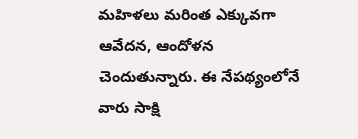మ‌హిళ‌లు మ‌రింత ఎక్కువ‌గా ఆవేద‌న‌, ఆందోళ‌న చెందుతున్నారు. ఈ నేప‌థ్యంలోనే వారు సాక్షి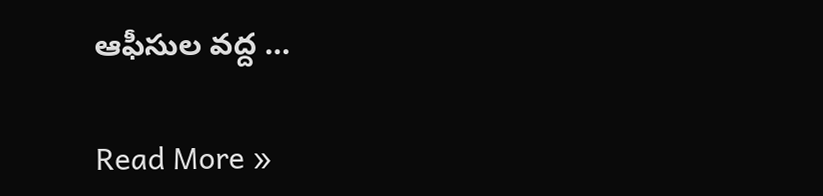ఆఫీసుల వ‌ద్ద …

Read More »